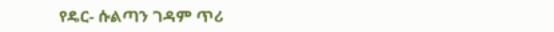የዴር- ሱልጣን ገዳም ጥሪ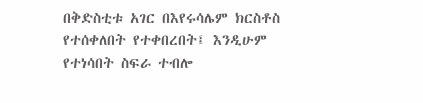በቅድስቲቱ አገር በእየሩሳሌም ክርስቶስ የተሰቀለበት የተቀበረበት፤ እንዲሁም የተነሳበት ስፍራ ተብሎ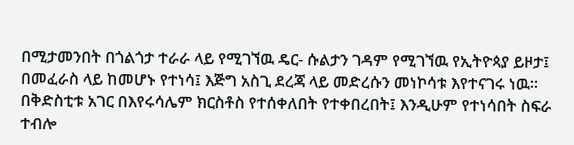በሚታመንበት በጎልጎታ ተራራ ላይ የሚገኘዉ ዴር- ሱልታን ገዳም የሚገኘዉ የኢትዮጳያ ይዞታ፤ በመፈራስ ላይ ከመሆኑ የተነሳ፤ እጅግ አስጊ ደረጃ ላይ መድረሱን መነኮሳቱ እየተናገሩ ነዉ።
በቅድስቲቱ አገር በእየሩሳሌም ክርስቶስ የተሰቀለበት የተቀበረበት፤ እንዲሁም የተነሳበት ስፍራ ተብሎ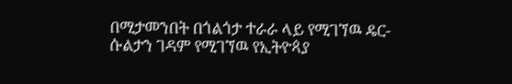በሚታመንበት በጎልጎታ ተራራ ላይ የሚገኘዉ ዴር- ሱልታን ገዳም የሚገኘዉ የኢትዮጳያ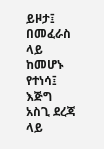ይዞታ፤ በመፈራስ ላይ ከመሆኑ የተነሳ፤ እጅግ አስጊ ደረጃ ላይ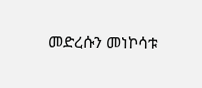መድረሱን መነኮሳቱ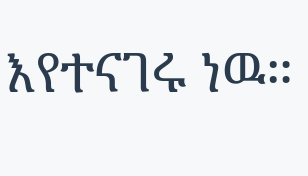እየተናገሩ ነዉ።